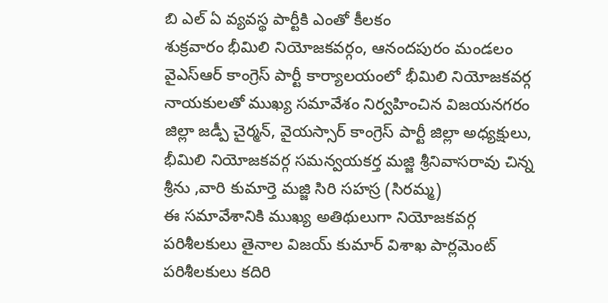బి ఎల్ ఏ వ్యవస్థ పార్టీకి ఎంతో కీలకం
శుక్రవారం భీమిలి నియోజకవర్గం, ఆనందపురం మండలం వైఎస్ఆర్ కాంగ్రెస్ పార్టీ కార్యాలయంలో భీమిలి నియోజకవర్గ నాయకులతో ముఖ్య సమావేశం నిర్వహించిన విజయనగరం జిల్లా జడ్పీ చైర్మన్, వైయస్సార్ కాంగ్రెస్ పార్టీ జిల్లా అధ్యక్షులు, భీమిలి నియోజకవర్గ సమన్వయకర్త మజ్జి శ్రీనివాసరావు చిన్న శ్రీను ,వారి కుమార్తె మజ్జి సిరి సహస్ర (సిరమ్మ)
ఈ సమావేశానికి ముఖ్య అతిథులుగా నియోజకవర్గ పరిశీలకులు తైనాల విజయ్ కుమార్ విశాఖ పార్లమెంట్ పరిశీలకులు కదిరి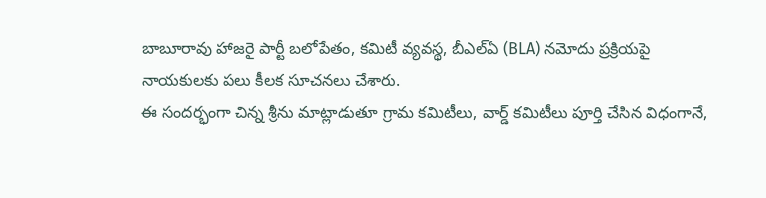బాబూరావు హాజరై పార్టీ బలోపేతం, కమిటీ వ్యవస్థ, బీఎల్ఏ (BLA) నమోదు ప్రక్రియపై నాయకులకు పలు కీలక సూచనలు చేశారు.
ఈ సందర్భంగా చిన్న శ్రీను మాట్లాడుతూ గ్రామ కమిటీలు, వార్డ్ కమిటీలు పూర్తి చేసిన విధంగానే,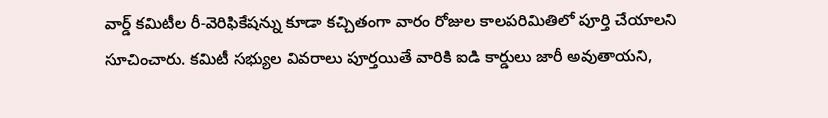వార్డ్ కమిటీల రీ-వెరిఫికేషన్ను కూడా కచ్చితంగా వారం రోజుల కాలపరిమితిలో పూర్తి చేయాలని సూచించారు. కమిటీ సభ్యుల వివరాలు పూర్తయితే వారికి ఐడి కార్డులు జారీ అవుతాయని,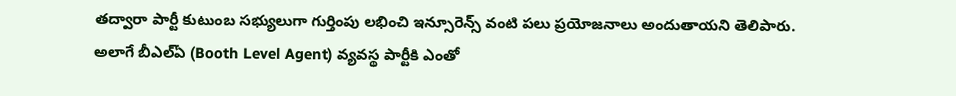తద్వారా పార్టీ కుటుంబ సభ్యులుగా గుర్తింపు లభించి ఇన్సూరెన్స్ వంటి పలు ప్రయోజనాలు అందుతాయని తెలిపారు.
అలాగే బీఎల్ఏ (Booth Level Agent) వ్యవస్థ పార్టీకి ఎంతో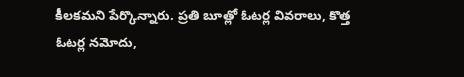కీలకమని పేర్కొన్నారు. ప్రతి బూత్లో ఓటర్ల వివరాలు, కొత్త ఓటర్ల నమోదు,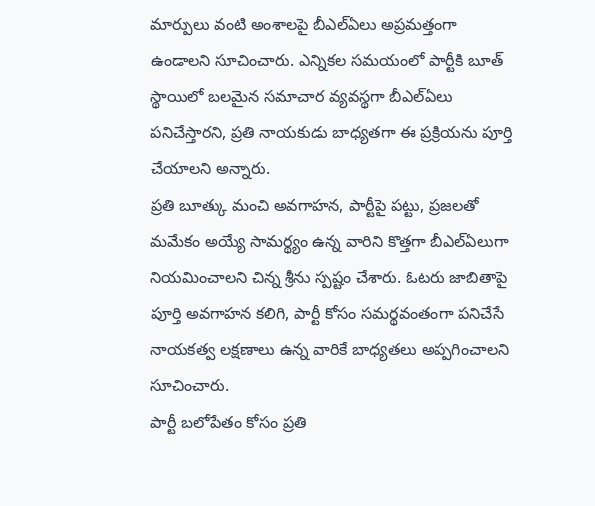మార్పులు వంటి అంశాలపై బీఎల్ఏలు అప్రమత్తంగా ఉండాలని సూచించారు. ఎన్నికల సమయంలో పార్టీకి బూత్ స్థాయిలో బలమైన సమాచార వ్యవస్థగా బీఎల్ఏలు పనిచేస్తారని, ప్రతి నాయకుడు బాధ్యతగా ఈ ప్రక్రియను పూర్తి చేయాలని అన్నారు.
ప్రతి బూత్కు మంచి అవగాహన, పార్టీపై పట్టు, ప్రజలతో మమేకం అయ్యే సామర్థ్యం ఉన్న వారిని కొత్తగా బీఎల్ఏలుగా నియమించాలని చిన్న శ్రీను స్పష్టం చేశారు. ఓటరు జాబితాపై పూర్తి అవగాహన కలిగి, పార్టీ కోసం సమర్థవంతంగా పనిచేసే నాయకత్వ లక్షణాలు ఉన్న వారికే బాధ్యతలు అప్పగించాలని సూచించారు.
పార్టీ బలోపేతం కోసం ప్రతి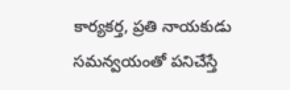కార్యకర్త, ప్రతి నాయకుడు సమన్వయంతో పనిచేస్తే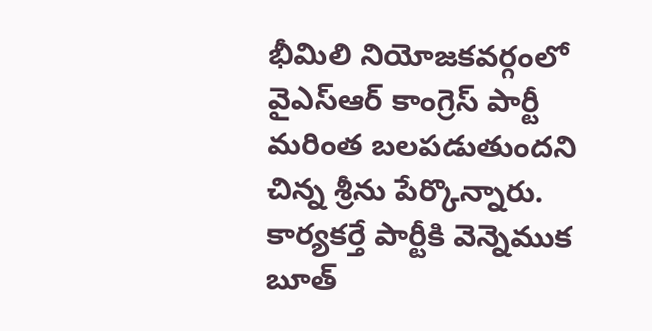భీమిలి నియోజకవర్గంలో వైఎస్ఆర్ కాంగ్రెస్ పార్టీ మరింత బలపడుతుందని చిన్న శ్రీను పేర్కొన్నారు.
కార్యకర్తే పార్టీకి వెన్నెముక బూత్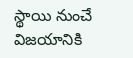స్థాయి నుంచే విజయానికి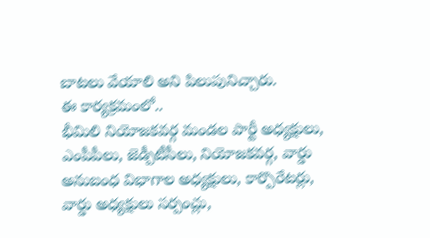బాటలు వేయాలి అని పిలుపునిచ్చారు.
ఈ కార్యక్రమంలో..
భీమిలి నియోజకవర్గ మండల పార్టీ అధ్యక్షులు, ఎంపీపీలు, జెడ్పీటీసీలు, నియోజకవర్గ, వార్డు అనుబంధ విభాగాల అధ్యక్షులు, కార్పొరేటర్లు, వార్డు అధ్యక్షులు సర్పంచ్లు,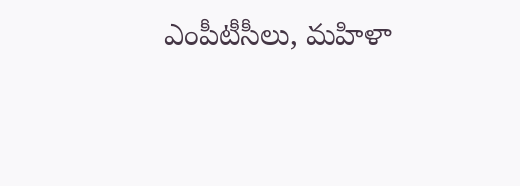ఎంపీటీసీలు, మహిళా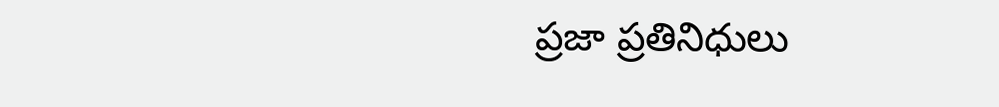ప్రజా ప్రతినిధులు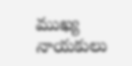ముఖ్య నాయకులు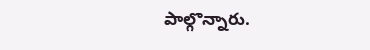పాల్గొన్నారు.